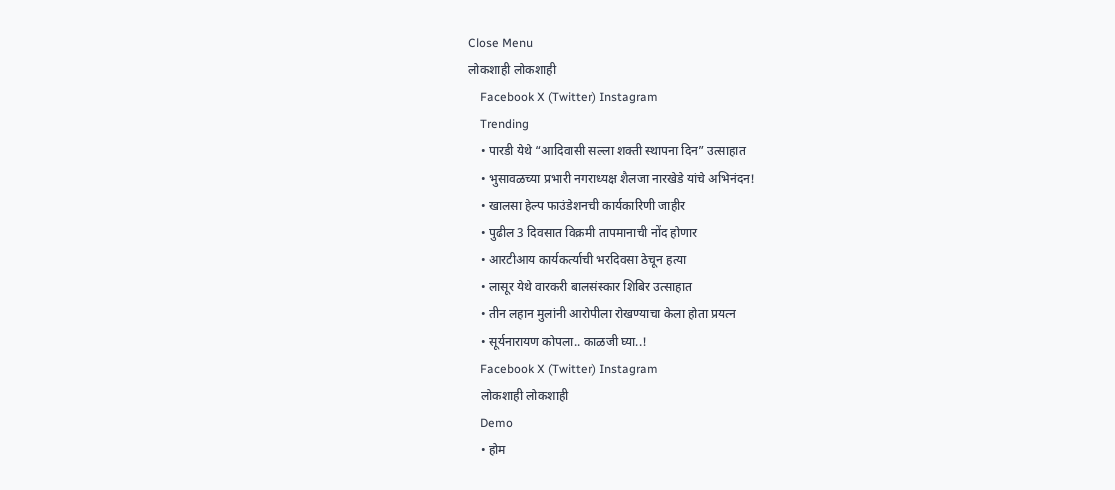Close Menu
लोकशाही लोकशाही
    Facebook X (Twitter) Instagram
    Trending
    • पारडी येथे “आदिवासी सल्ला शक्ती स्थापना दिन” उत्साहात
    • भुसावळच्या प्रभारी नगराध्यक्ष शैलजा नारखेडे यांचे अभिनंदन!
    • खालसा हेल्प फाउंडेशनची कार्यकारिणी जाहीर
    • पुढील 3 दिवसात विक्रमी तापमानाची नोंद होणार
    • आरटीआय कार्यकर्त्याची भरदिवसा ठेचून हत्या
    • लासूर येथे वारकरी बालसंस्कार शिबिर उत्साहात
    • तीन लहान मुलांनी आरोपीला रोखण्याचा केला होता प्रयत्न
    • सूर्यनारायण कोपला.. काळजी घ्या..!
    Facebook X (Twitter) Instagram
    लोकशाही लोकशाही
    Demo
    • होम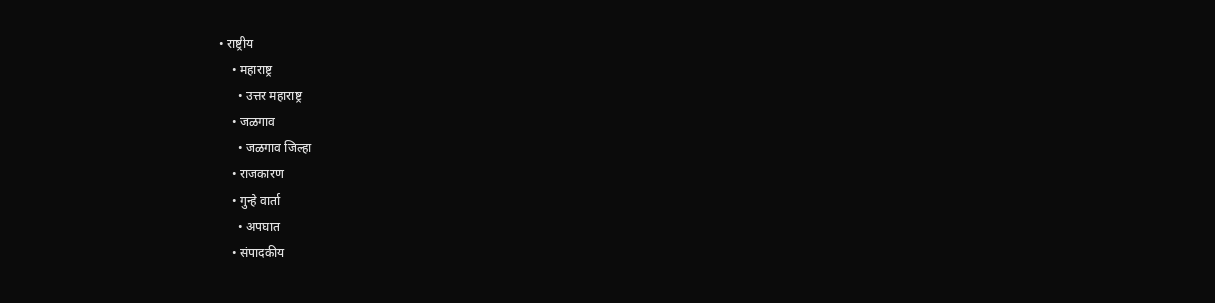• राष्ट्रीय
    • महाराष्ट्र
      • उत्तर महाराष्ट्र
    • जळगाव
      • जळगाव जिल्हा
    • राजकारण
    • गुन्हे वार्ता
      • अपघात
    • संपादकीय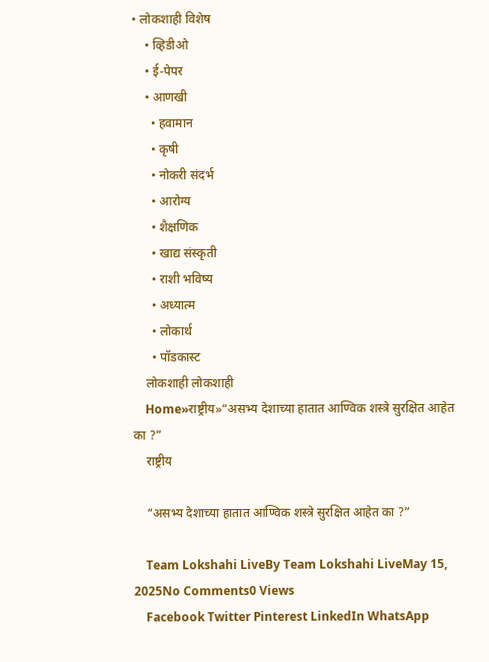• लोकशाही विशेष
    • व्हिडीओ
    • ई-पेपर
    • आणखी
      • हवामान
      • कृषी
      • नोकरी संदर्भ
      • आरोग्य
      • शैक्षणिक
      • खाद्य संस्कृती
      • राशी भविष्य
      • अध्यात्म
      • लोकार्थ
      • पॉडकास्ट
    लोकशाही लोकशाही
    Home»राष्ट्रीय»“असभ्य देशाच्या हातात आण्विक शस्त्रे सुरक्षित आहेत का ?”
    राष्ट्रीय

    “असभ्य देशाच्या हातात आण्विक शस्त्रे सुरक्षित आहेत का ?”

    Team Lokshahi LiveBy Team Lokshahi LiveMay 15, 2025No Comments0 Views
    Facebook Twitter Pinterest LinkedIn WhatsApp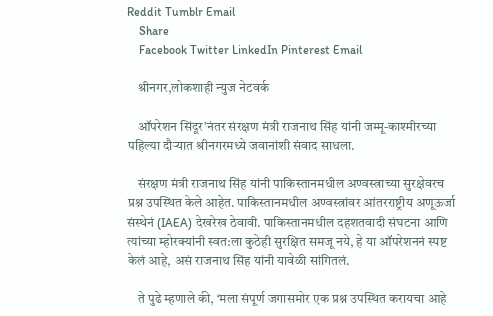Reddit Tumblr Email
    Share
    Facebook Twitter LinkedIn Pinterest Email

    श्रीनगर,लोकशाही न्युज नेटवर्क

    ऑपरेशन सिंदूर’नंतर संरक्षण मंत्री राजनाथ सिंह यांनी जम्मू-काश्मीरच्या पहिल्या दौऱ्यात श्रीनगरमध्ये जवानांशी संवाद साधला.

    संरक्षण मंत्री राजनाथ सिंह यांनी पाकिस्तानमधील अण्वस्त्राच्या सुरक्षेवरच प्रश्न उपस्थित केले आहेत. पाकिस्तानमधील अण्वस्त्रांवर आंतरराष्ट्रीय अणूऊर्जा संस्थेनं (IAEA) देखरेख ठेवावी. पाकिस्तानमधील दहशतवादी संघटना आणि त्यांच्या म्होरक्यांनी स्वत:ला कुठेही सुरक्षित समजू नये, हे या ऑपरेशननं स्पष्ट केलं आहे, असं राजनाथ सिंह यांनी यावेळी सांगितलं.

    ते पुढे म्हणाले की, ‘मला संपूर्ण जगासमोर एक प्रश्न उपस्थित करायचा आहे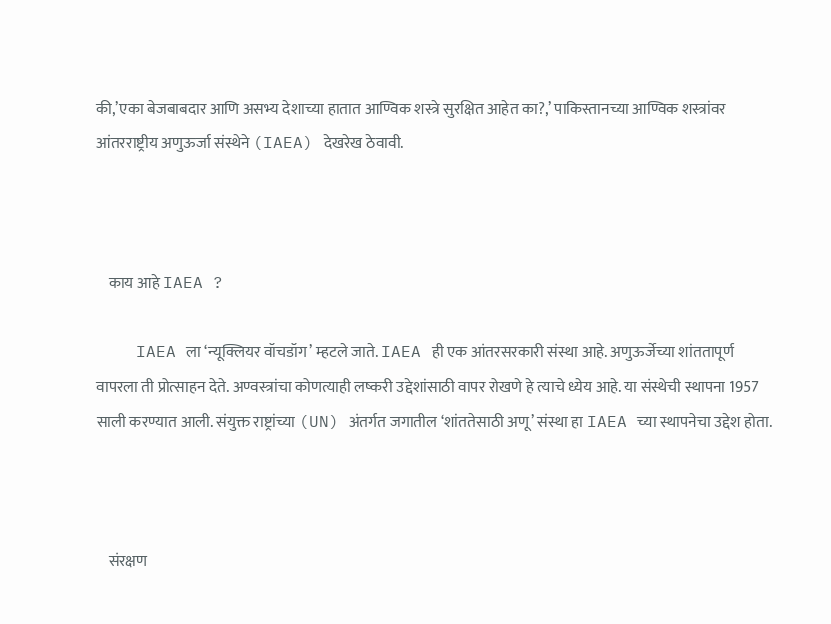की,’एका बेजबाबदार आणि असभ्य देशाच्या हातात आण्विक शस्त्रे सुरक्षित आहेत का?,’ पाकिस्तानच्या आण्विक शस्त्रांवर आंतरराष्ट्रीय अणुऊर्जा संस्थेने (IAEA) देखरेख ठेवावी.



    काय आहे IAEA ?

    IAEA ला ‘न्यूक्लियर वॉचडॉग’ म्हटले जाते. IAEA ही एक आंतरसरकारी संस्था आहे. अणुऊर्जेच्या शांततापूर्ण वापरला ती प्रोत्साहन देते. अण्वस्त्रांचा कोणत्याही लष्करी उद्देशांसाठी वापर रोखणे हे त्याचे ध्येय आहे. या संस्थेची स्थापना 1957 साली करण्यात आली. संयुक्त राष्ट्रांच्या (UN) अंतर्गत जगातील ‘शांततेसाठी अणू’ संस्था हा IAEA च्या स्थापनेचा उद्देश होता.



    संरक्षण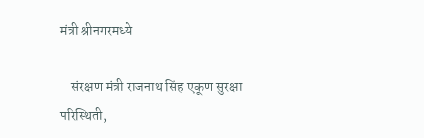मंत्री श्रीनगरमध्ये

    संरक्षण मंत्री राजनाथ सिंह एकूण सुरक्षा परिस्थिती,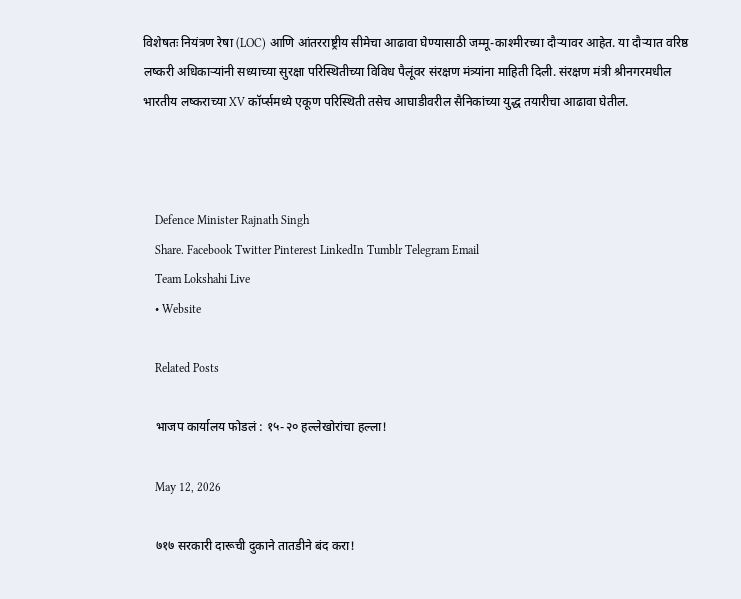विशेषतः नियंत्रण रेषा (LOC) आणि आंतरराष्ट्रीय सीमेचा आढावा घेण्यासाठी जम्मू-काश्मीरच्या दौऱ्यावर आहेत. या दौऱ्यात वरिष्ठ लष्करी अधिकाऱ्यांनी सध्याच्या सुरक्षा परिस्थितीच्या विविध पैलूंवर संरक्षण मंत्र्यांना माहिती दिली. संरक्षण मंत्री श्रीनगरमधील भारतीय लष्कराच्या XV कॉर्प्समध्ये एकूण परिस्थिती तसेच आघाडीवरील सैनिकांच्या युद्ध तयारीचा आढावा घेतील.



    Defence Minister Rajnath Singh
    Share. Facebook Twitter Pinterest LinkedIn Tumblr Telegram Email
    Team Lokshahi Live
    • Website

    Related Posts

    भाजप कार्यालय फोडलं : १५-२० हल्लेखोरांचा हल्ला!

    May 12, 2026

    ७१७ सरकारी दारूची दुकाने तातडीने बंद करा!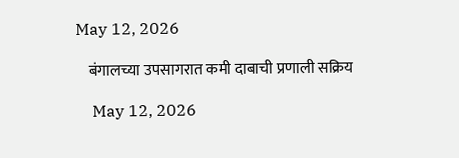May 12, 2026

    बंगालच्या उपसागरात कमी दाबाची प्रणाली सक्रिय

    May 12, 2026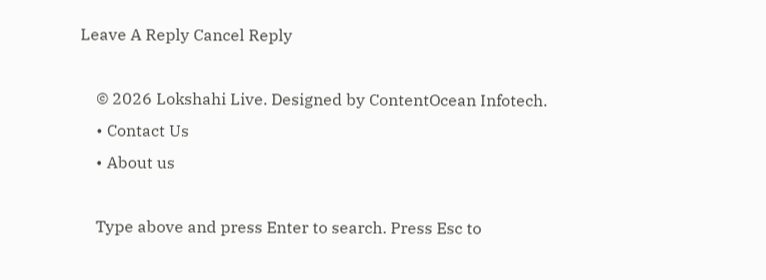Leave A Reply Cancel Reply

    © 2026 Lokshahi Live. Designed by ContentOcean Infotech.
    • Contact Us
    • About us

    Type above and press Enter to search. Press Esc to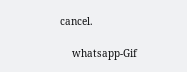cancel.

    whatsapp-Gif